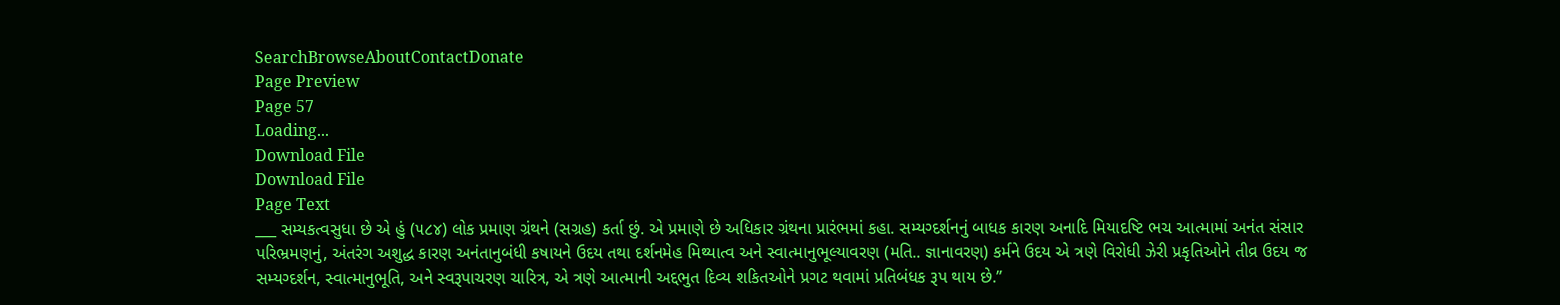SearchBrowseAboutContactDonate
Page Preview
Page 57
Loading...
Download File
Download File
Page Text
___ સમ્યકત્વસુધા છે એ હું (૫૮૪) લોક પ્રમાણ ગ્રંથને (સગ્રહ) કર્તા છું. એ પ્રમાણે છે અધિકાર ગ્રંથના પ્રારંભમાં કહા. સમ્યગ્દર્શનનું બાધક કારણ અનાદિ મિયાદષ્ટિ ભચ આત્મામાં અનંત સંસાર પરિભ્રમણનું, અંતરંગ અશુદ્ધ કારણ અનંતાનુબંધી કષાયને ઉદય તથા દર્શનમેહ મિથ્યાત્વ અને સ્વાત્માનુભૂલ્યાવરણ (મતિ.. જ્ઞાનાવરણ) કર્મને ઉદય એ ત્રણે વિરોધી ઝેરી પ્રકૃતિઓને તીવ્ર ઉદય જ સમ્યગ્દર્શન, સ્વાત્માનુભૂતિ, અને સ્વરૂપાચરણ ચારિત્ર, એ ત્રણે આત્માની અદ્દભુત દિવ્ય શકિતઓને પ્રગટ થવામાં પ્રતિબંધક રૂપ થાય છે.”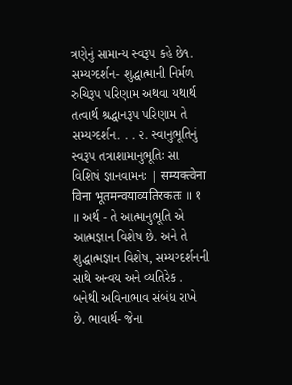ત્રણેનું સામાન્ય સ્વરૂપ કહે છે૧. સમ્યગ્દર્શન- શુદ્ધાત્માની નિર્મળ રુચિરૂપ પરિણામ અથવા યથાર્થ તત્વાર્થ શ્રદ્ધાનરૂપ પરિણામ તે સમ્યગ્દર્શન. . . ૨. સ્વાનુભૂતિનું સ્વરૂપ તત્રાશામાનુભૂતિઃ સા વિશિષં જ્ઞાનવામનઃ | सम्यक्त्वेना विना भूतमन्वयाव्यतिरकतः ॥ १ ॥ અર્થ - તે આત્માનુભૂતિ એ આત્મજ્ઞાન વિશેષ છે. અને તે શુદ્ધાત્મજ્ઞાન વિશેષ, સમ્યગ્દર્શનની સાથે અન્વય અને વ્યતિરેક . બનેથી અવિનાભાવ સંબંધ રાખે છે. ભાવાર્થ- જેના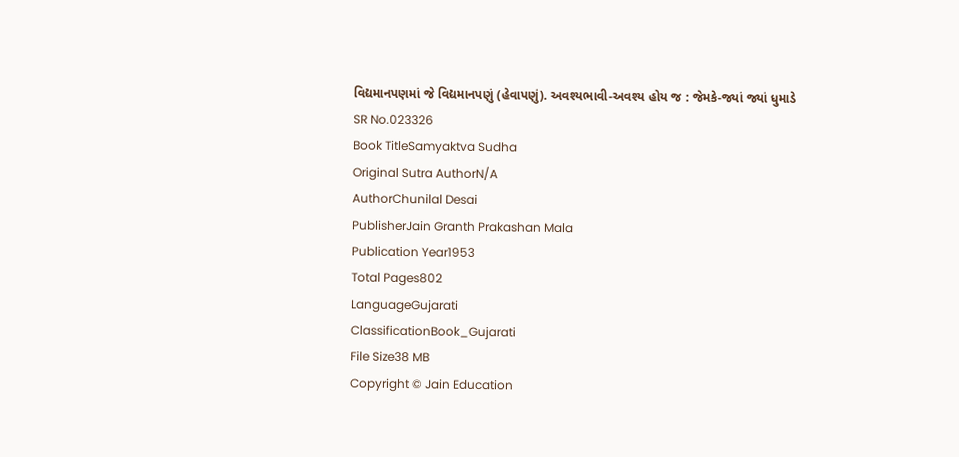વિદ્યમાનપણમાં જે વિદ્યમાનપણું (હેવાપણું). અવશ્યભાવી-અવશ્ય હોય જ : જેમકે-જ્યાં જ્યાં ધુમાડે
SR No.023326
Book TitleSamyaktva Sudha
Original Sutra AuthorN/A
AuthorChunilal Desai
PublisherJain Granth Prakashan Mala
Publication Year1953
Total Pages802
LanguageGujarati
ClassificationBook_Gujarati
File Size38 MB
Copyright © Jain Education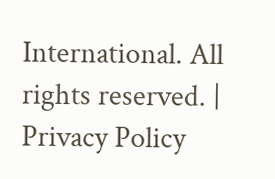International. All rights reserved. | Privacy Policy